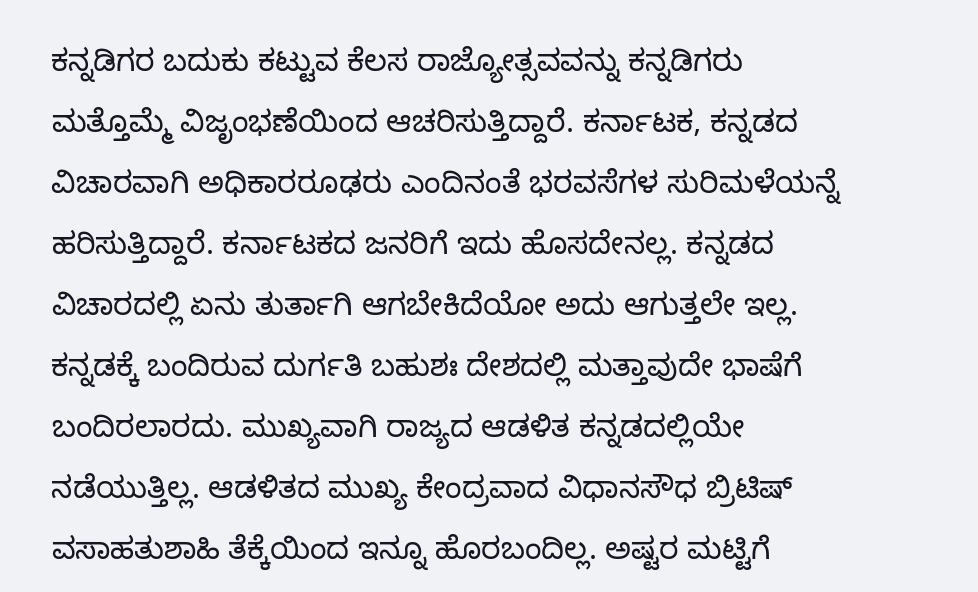ಕನ್ನಡಿಗರ ಬದುಕು ಕಟ್ಟುವ ಕೆಲಸ ರಾಜ್ಯೋತ್ಸವವನ್ನು ಕನ್ನಡಿಗರು ಮತ್ತೊಮ್ಮೆ ವಿಜೃಂಭಣೆಯಿಂದ ಆಚರಿಸುತ್ತಿದ್ದಾರೆ. ಕರ್ನಾಟಕ, ಕನ್ನಡದ ವಿಚಾರವಾಗಿ ಅಧಿಕಾರರೂಢರು ಎಂದಿನಂತೆ ಭರವಸೆಗಳ ಸುರಿಮಳೆಯನ್ನೆ ಹರಿಸುತ್ತಿದ್ದಾರೆ. ಕರ್ನಾಟಕದ ಜನರಿಗೆ ಇದು ಹೊಸದೇನಲ್ಲ. ಕನ್ನಡದ ವಿಚಾರದಲ್ಲಿ ಏನು ತುರ್ತಾಗಿ ಆಗಬೇಕಿದೆಯೋ ಅದು ಆಗುತ್ತಲೇ ಇಲ್ಲ. ಕನ್ನಡಕ್ಕೆ ಬಂದಿರುವ ದುರ್ಗತಿ ಬಹುಶಃ ದೇಶದಲ್ಲಿ ಮತ್ತಾವುದೇ ಭಾಷೆಗೆ ಬಂದಿರಲಾರದು. ಮುಖ್ಯವಾಗಿ ರಾಜ್ಯದ ಆಡಳಿತ ಕನ್ನಡದಲ್ಲಿಯೇ ನಡೆಯುತ್ತಿಲ್ಲ. ಆಡಳಿತದ ಮುಖ್ಯ ಕೇಂದ್ರವಾದ ವಿಧಾನಸೌಧ ಬ್ರಿಟಿಷ್ ವಸಾಹತುಶಾಹಿ ತೆಕ್ಕೆಯಿಂದ ಇನ್ನೂ ಹೊರಬಂದಿಲ್ಲ. ಅಷ್ಟರ ಮಟ್ಟಿಗೆ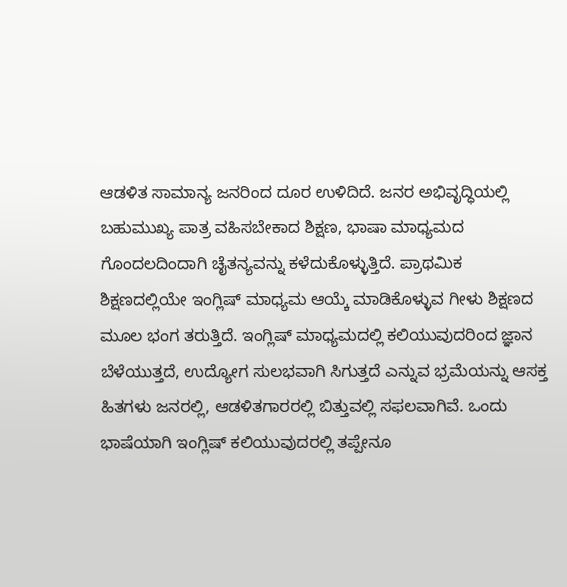ಆಡಳಿತ ಸಾಮಾನ್ಯ ಜನರಿಂದ ದೂರ ಉಳಿದಿದೆ. ಜನರ ಅಭಿವೃದ್ಧಿಯಲ್ಲಿ ಬಹುಮುಖ್ಯ ಪಾತ್ರ ವಹಿಸಬೇಕಾದ ಶಿಕ್ಷಣ, ಭಾಷಾ ಮಾಧ್ಯಮದ ಗೊಂದಲದಿಂದಾಗಿ ಚೈತನ್ಯವನ್ನು ಕಳೆದುಕೊಳ್ಳುತ್ತಿದೆ. ಪ್ರಾಥಮಿಕ ಶಿಕ್ಷಣದಲ್ಲಿಯೇ ಇಂಗ್ಲಿಷ್ ಮಾಧ್ಯಮ ಆಯ್ಕೆ ಮಾಡಿಕೊಳ್ಳುವ ಗೀಳು ಶಿಕ್ಷಣದ ಮೂಲ ಭಂಗ ತರುತ್ತಿದೆ. ಇಂಗ್ಲಿಷ್ ಮಾಧ್ಯಮದಲ್ಲಿ ಕಲಿಯುವುದರಿಂದ ಜ್ಞಾನ ಬೆಳೆಯುತ್ತದೆ, ಉದ್ಯೋಗ ಸುಲಭವಾಗಿ ಸಿಗುತ್ತದೆ ಎನ್ನುವ ಭ್ರಮೆಯನ್ನು ಆಸಕ್ತ ಹಿತಗಳು ಜನರಲ್ಲಿ, ಆಡಳಿತಗಾರರಲ್ಲಿ ಬಿತ್ತುವಲ್ಲಿ ಸಫಲವಾಗಿವೆ. ಒಂದು ಭಾಷೆಯಾಗಿ ಇಂಗ್ಲಿಷ್ ಕಲಿಯುವುದರಲ್ಲಿ ತಪ್ಪೇನೂ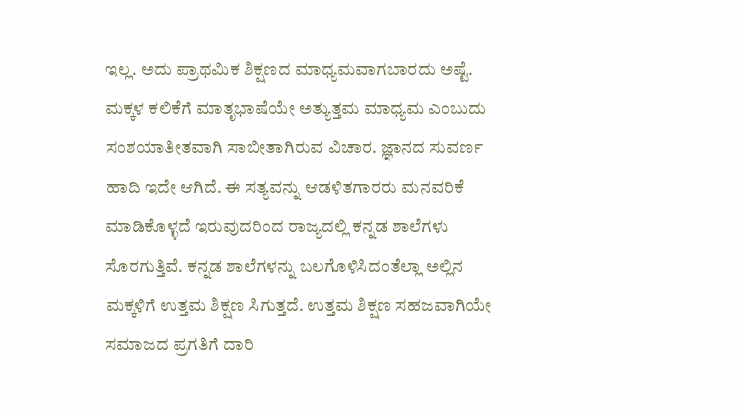ಇಲ್ಲ. ಅದು ಪ್ರಾಥಮಿಕ ಶಿಕ್ಷಣದ ಮಾಧ್ಯಮವಾಗಬಾರದು ಅಷ್ಟೆ. ಮಕ್ಕಳ ಕಲಿಕೆಗೆ ಮಾತೃಭಾಷೆಯೇ ಅತ್ಯುತ್ತಮ ಮಾಧ್ಯಮ ಎಂಬುದು ಸಂಶಯಾತೀತವಾಗಿ ಸಾಬೀತಾಗಿರುವ ವಿಚಾರ. ಜ್ಞಾನದ ಸುವರ್ಣ ಹಾದಿ ಇದೇ ಆಗಿದೆ. ಈ ಸತ್ಯವನ್ನು ಆಡಳಿತಗಾರರು ಮನವರಿಕೆ ಮಾಡಿಕೊಳ್ಳದೆ ಇರುವುದರಿಂದ ರಾಜ್ಯದಲ್ಲಿ ಕನ್ನಡ ಶಾಲೆಗಳು ಸೊರಗುತ್ತಿವೆ. ಕನ್ನಡ ಶಾಲೆಗಳನ್ನು ಬಲಗೊಳಿಸಿದಂತೆಲ್ಲಾ ಅಲ್ಲಿನ ಮಕ್ಕಳಿಗೆ ಉತ್ತಮ ಶಿಕ್ಷಣ ಸಿಗುತ್ತದೆ. ಉತ್ತಮ ಶಿಕ್ಷಣ ಸಹಜವಾಗಿಯೇ ಸಮಾಜದ ಪ್ರಗತಿಗೆ ದಾರಿ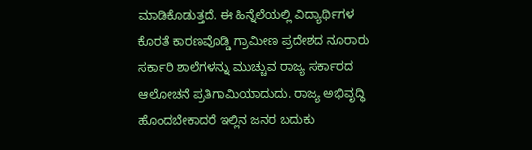ಮಾಡಿಕೊಡುತ್ತದೆ. ಈ ಹಿನ್ನೆಲೆಯಲ್ಲಿ ವಿದ್ಯಾರ್ಥಿಗಳ ಕೊರತೆ ಕಾರಣವೊಡ್ಡಿ ಗ್ರಾಮೀಣ ಪ್ರದೇಶದ ನೂರಾರು ಸರ್ಕಾರಿ ಶಾಲೆಗಳನ್ನು ಮುಚ್ಚುವ ರಾಜ್ಯ ಸರ್ಕಾರದ ಆಲೋಚನೆ ಪ್ರತಿಗಾಮಿಯಾದುದು. ರಾಜ್ಯ ಅಭಿವೃದ್ಧಿ ಹೊಂದಬೇಕಾದರೆ ಇಲ್ಲಿನ ಜನರ ಬದುಕು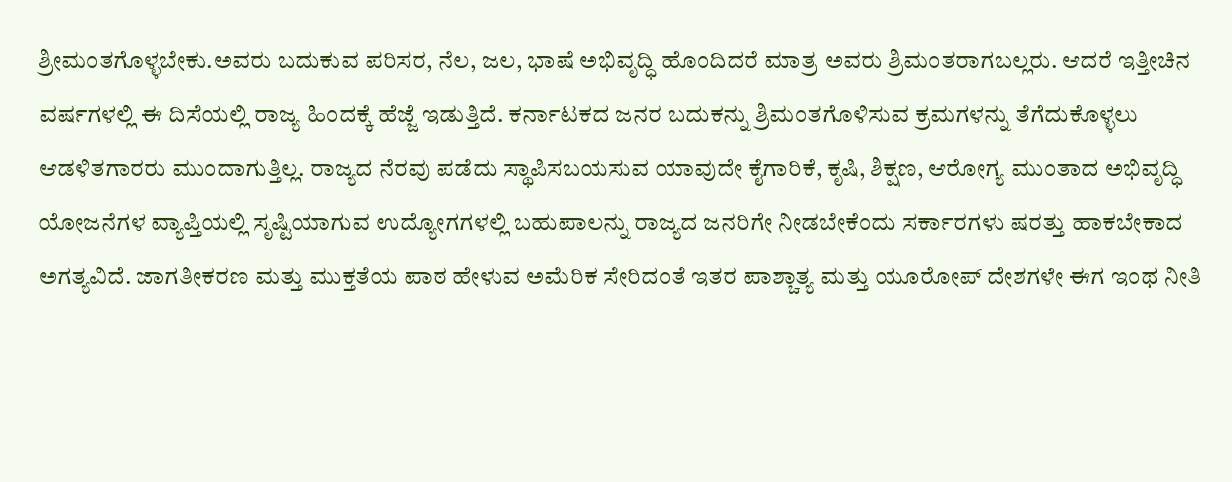ಶ್ರೀಮಂತಗೊಳ್ಳಬೇಕು.ಅವರು ಬದುಕುವ ಪರಿಸರ, ನೆಲ, ಜಲ, ಭಾಷೆ ಅಭಿವೃದ್ಧಿ ಹೊಂದಿದರೆ ಮಾತ್ರ ಅವರು ಶ್ರಿಮಂತರಾಗಬಲ್ಲರು. ಆದರೆ ಇತ್ತೀಚಿನ ವರ್ಷಗಳಲ್ಲಿ ಈ ದಿಸೆಯಲ್ಲಿ ರಾಜ್ಯ ಹಿಂದಕ್ಕೆ ಹೆಜ್ಜೆ ಇಡುತ್ತಿದೆ. ಕರ್ನಾಟಕದ ಜನರ ಬದುಕನ್ನು ಶ್ರಿಮಂತಗೊಳಿಸುವ ಕ್ರಮಗಳನ್ನು ತೆಗೆದುಕೊಳ್ಳಲು ಆಡಳಿತಗಾರರು ಮುಂದಾಗುತ್ತಿಲ್ಲ. ರಾಜ್ಯದ ನೆರವು ಪಡೆದು ಸ್ಥಾಪಿಸಬಯಸುವ ಯಾವುದೇ ಕೈಗಾರಿಕೆ, ಕೃಷಿ, ಶಿಕ್ಷಣ, ಆರೋಗ್ಯ ಮುಂತಾದ ಅಭಿವೃದ್ಧಿ ಯೋಜನೆಗಳ ವ್ಯಾಪ್ತಿಯಲ್ಲಿ ಸೃಷ್ಟಿಯಾಗುವ ಉದ್ಯೋಗಗಳಲ್ಲಿ ಬಹುಪಾಲನ್ನು ರಾಜ್ಯದ ಜನರಿಗೇ ನೀಡಬೇಕೆಂದು ಸರ್ಕಾರಗಳು ಷರತ್ತು ಹಾಕಬೇಕಾದ ಅಗತ್ಯವಿದೆ. ಜಾಗತೀಕರಣ ಮತ್ತು ಮುಕ್ತತೆಯ ಪಾಠ ಹೇಳುವ ಅಮೆರಿಕ ಸೇರಿದಂತೆ ಇತರ ಪಾಶ್ಚಾತ್ಯ ಮತ್ತು ಯೂರೋಪ್ ದೇಶಗಳೇ ಈಗ ಇಂಥ ನೀತಿ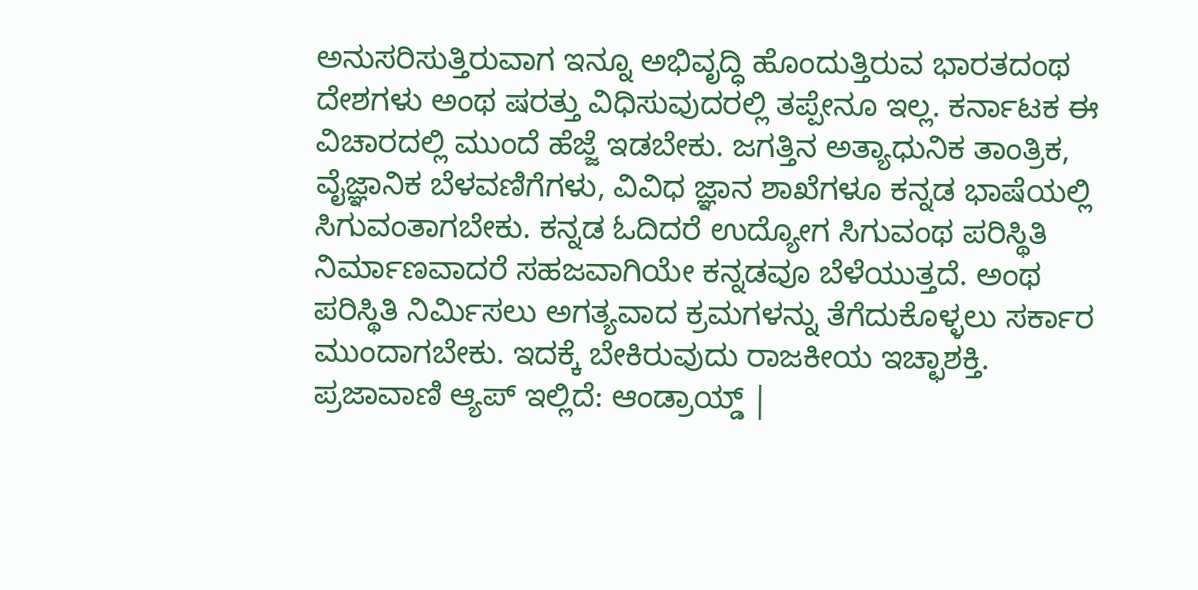ಅನುಸರಿಸುತ್ತಿರುವಾಗ ಇನ್ನೂ ಅಭಿವೃದ್ಧಿ ಹೊಂದುತ್ತಿರುವ ಭಾರತದಂಥ ದೇಶಗಳು ಅಂಥ ಷರತ್ತು ವಿಧಿಸುವುದರಲ್ಲಿ ತಪ್ಪೇನೂ ಇಲ್ಲ. ಕರ್ನಾಟಕ ಈ ವಿಚಾರದಲ್ಲಿ ಮುಂದೆ ಹೆಜ್ಜೆ ಇಡಬೇಕು. ಜಗತ್ತಿನ ಅತ್ಯಾಧುನಿಕ ತಾಂತ್ರಿಕ, ವೈಜ್ಞಾನಿಕ ಬೆಳವಣಿಗೆಗಳು, ವಿವಿಧ ಜ್ಞಾನ ಶಾಖೆಗಳೂ ಕನ್ನಡ ಭಾಷೆಯಲ್ಲಿ ಸಿಗುವಂತಾಗಬೇಕು. ಕನ್ನಡ ಓದಿದರೆ ಉದ್ಯೋಗ ಸಿಗುವಂಥ ಪರಿಸ್ಥಿತಿ ನಿರ್ಮಾಣವಾದರೆ ಸಹಜವಾಗಿಯೇ ಕನ್ನಡವೂ ಬೆಳೆಯುತ್ತದೆ. ಅಂಥ ಪರಿಸ್ಥಿತಿ ನಿರ್ಮಿಸಲು ಅಗತ್ಯವಾದ ಕ್ರಮಗಳನ್ನು ತೆಗೆದುಕೊಳ್ಳಲು ಸರ್ಕಾರ ಮುಂದಾಗಬೇಕು. ಇದಕ್ಕೆ ಬೇಕಿರುವುದು ರಾಜಕೀಯ ಇಚ್ಛಾಶಕ್ತಿ. ಪ್ರಜಾವಾಣಿ ಆ್ಯಪ್ ಇಲ್ಲಿದೆ: ಆಂಡ್ರಾಯ್ಡ್ |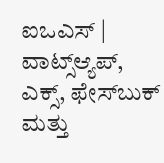ಐಒಎಸ್ | ವಾಟ್ಸ್ಆ್ಯಪ್, ಎಕ್ಸ್, ಫೇಸ್‌ಬುಕ್ ಮತ್ತು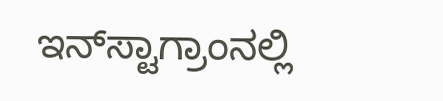ಇನ್‌ಸ್ಟಾಗ್ರಾಂನಲ್ಲಿ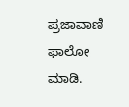ಪ್ರಜಾವಾಣಿ ಫಾಲೋ ಮಾಡಿ.